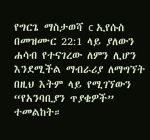የግርጌ ማስታወሻ c ኢየሱስ በመዝሙር 22:1 ላይ ያለውን ሐሳብ የተናገረው ለምን ሊሆን እንደሚችል ማብራሪያ ለማግኘት በዚህ እትም ላይ የሚገኘውን “የአንባቢያን ጥያቄዎች” ተመልከት።